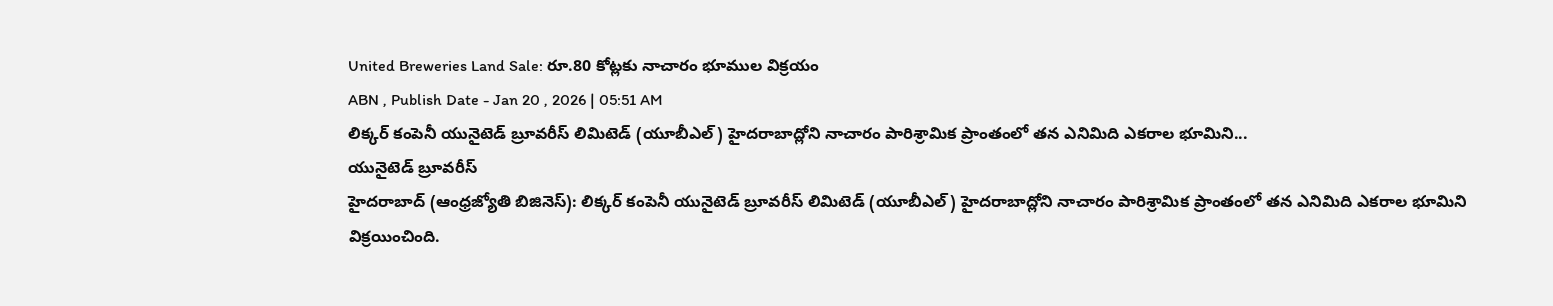United Breweries Land Sale: రూ.80 కోట్లకు నాచారం భూముల విక్రయం
ABN , Publish Date - Jan 20 , 2026 | 05:51 AM
లిక్కర్ కంపెనీ యునైటెడ్ బ్రూవరీస్ లిమిటెడ్ (యూబీఎల్) హైదరాబాద్లోని నాచారం పారిశ్రామిక ప్రాంతంలో తన ఎనిమిది ఎకరాల భూమిని...
యునైటెడ్ బ్రూవరీస్
హైదరాబాద్ (ఆంధ్రజ్యోతి బిజినెస్): లిక్కర్ కంపెనీ యునైటెడ్ బ్రూవరీస్ లిమిటెడ్ (యూబీఎల్) హైదరాబాద్లోని నాచారం పారిశ్రామిక ప్రాంతంలో తన ఎనిమిది ఎకరాల భూమిని విక్రయించింది.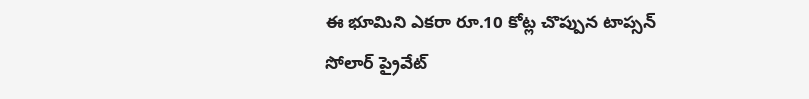ఈ భూమిని ఎకరా రూ.10 కోట్ల చొప్పున టాప్సన్ సోలార్ ప్రైవేట్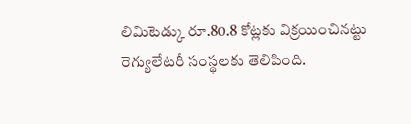లిమిటెడ్కు రూ.80.8 కోట్లకు విక్రయించినట్టు రెగ్యులేటరీ సంస్థలకు తెలిపింది.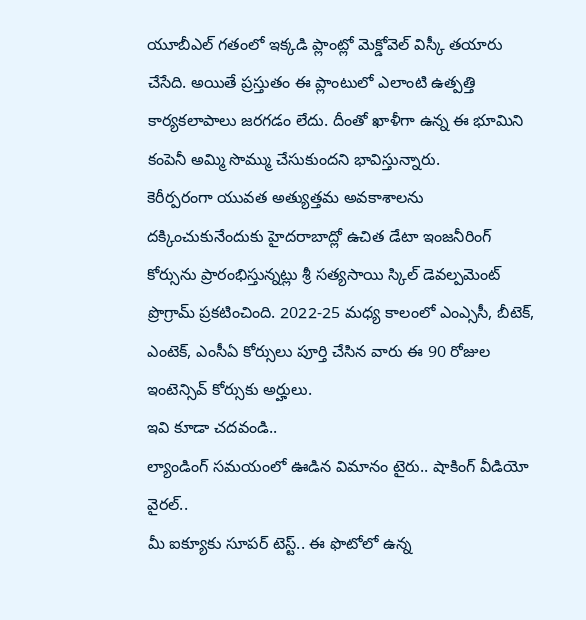యూబీఎల్ గతంలో ఇక్కడి ప్లాంట్లో మెక్డోవెల్ విస్కీ తయారు చేసేది. అయితే ప్రస్తుతం ఈ ప్లాంటులో ఎలాంటి ఉత్పత్తి కార్యకలాపాలు జరగడం లేదు. దీంతో ఖాళీగా ఉన్న ఈ భూమిని కంపెనీ అమ్మి సొమ్ము చేసుకుందని భావిస్తున్నారు.
కెరీర్పరంగా యువత అత్యుత్తమ అవకాశాలను దక్కించుకునేందుకు హైదరాబాద్లో ఉచిత డేటా ఇంజనీరింగ్ కోర్సును ప్రారంభిస్తున్నట్లు శ్రీ సత్యసాయి స్కిల్ డెవల్పమెంట్ ప్రొగ్రామ్ ప్రకటించింది. 2022-25 మధ్య కాలంలో ఎంఎ్ససీ, బీటెక్, ఎంటెక్, ఎంసీఏ కోర్సులు పూర్తి చేసిన వారు ఈ 90 రోజుల ఇంటెన్సివ్ కోర్సుకు అర్హులు.
ఇవి కూడా చదవండి..
ల్యాండింగ్ సమయంలో ఊడిన విమానం టైరు.. షాకింగ్ వీడియో వైరల్..
మీ ఐక్యూకు సూపర్ టెస్ట్.. ఈ ఫొటోలో ఉన్న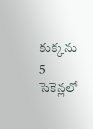కుక్కను 5 సెకెన్లలో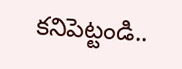కనిపెట్టండి..